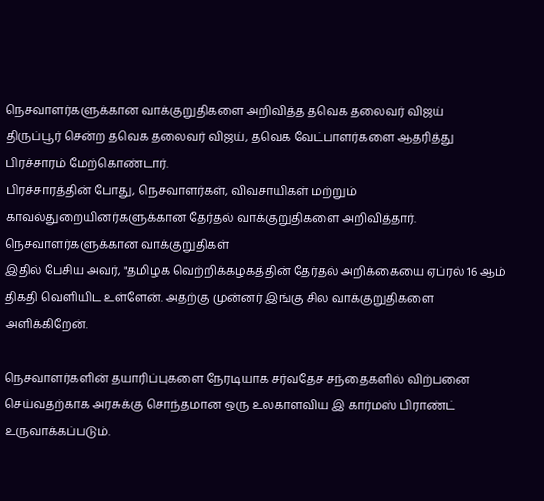நெசவாளர்களுக்கான வாக்குறுதிகளை அறிவித்த தவெக தலைவர் விஜய்
திருப்பூர் சென்ற தவெக தலைவர் விஜய், தவெக வேட்பாளர்களை ஆதரித்து பிரச்சாரம் மேற்கொண்டார்.
பிரச்சாரத்தின் போது, நெசவாளர்கள், விவசாயிகள் மற்றும் காவல்துறையினர்களுக்கான தேர்தல் வாக்குறுதிகளை அறிவித்தார்.
நெசவாளர்களுக்கான வாக்குறுதிகள்
இதில் பேசிய அவர், "தமிழக வெற்றிக்கழகத்தின் தேர்தல் அறிக்கையை ஏப்ரல் 16 ஆம் திகதி வெளியிட உள்ளேன். அதற்கு முன்னர் இங்கு சில வாக்குறுதிகளை அளிக்கிறேன்.

நெசவாளர்களின் தயாரிப்புகளை நேரடியாக சர்வதேச சந்தைகளில் விற்பனை செய்வதற்காக அரசுக்கு சொந்தமான ஒரு உலகாளவிய இ கார்மஸ் பிராண்ட் உருவாக்கப்படும்.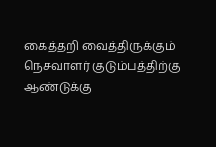கைத்தறி வைத்திருக்கும் நெசவாளர் குடும்பத்திற்கு ஆண்டுக்கு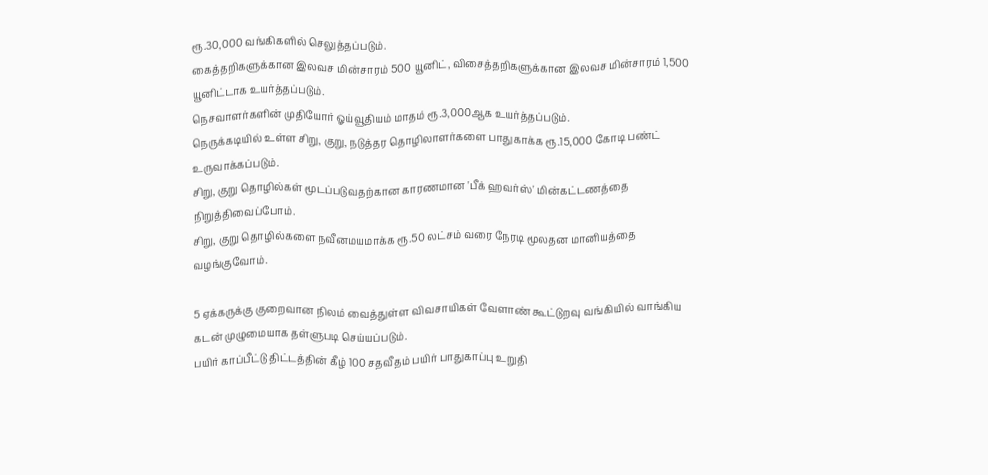ரூ.30,000 வங்கிகளில் செலுத்தப்படும்.
கைத்தறிகளுக்கான இலவச மின்சாரம் 500 யூனிட், விசைத்தறிகளுக்கான இலவச மின்சாரம் 1,500 யூனிட்டாக உயர்த்தப்படும்.
நெசவாளர்களின் முதியோர் ஓய்வூதியம் மாதம் ரூ.3,000ஆக உயர்த்தப்படும்.
நெருக்கடியில் உள்ள சிறு, குறு, நடுத்தர தொழிலாளர்களை பாதுகாக்க ரூ.15,000 கோடி பண்ட் உருவாக்கப்படும்.
சிறு, குறு தொழில்கள் மூடப்படுவதற்கான காரணமான 'பீக் ஹவர்ஸ்' மின்கட்டணத்தை நிறுத்திவைப்போம்.
சிறு, குறு தொழில்களை நவீனமயமாக்க ரூ.50 லட்சம் வரை நேரடி மூலதன மானியத்தை வழங்குவோம்.

5 ஏக்கருக்கு குறைவான நிலம் வைத்துள்ள விவசாயிகள் வேளாண் கூட்டுறவு வங்கியில் வாங்கிய கடன் முழுமையாக தள்ளுபடி செய்யப்படும்.
பயிர் காப்பீட்டு திட்டத்தின் கீழ் 100 சதவீதம் பயிர் பாதுகாப்பு உறுதி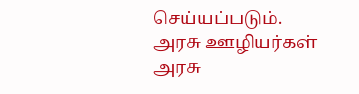செய்யப்படும்.
அரசு ஊழியர்கள்
அரசு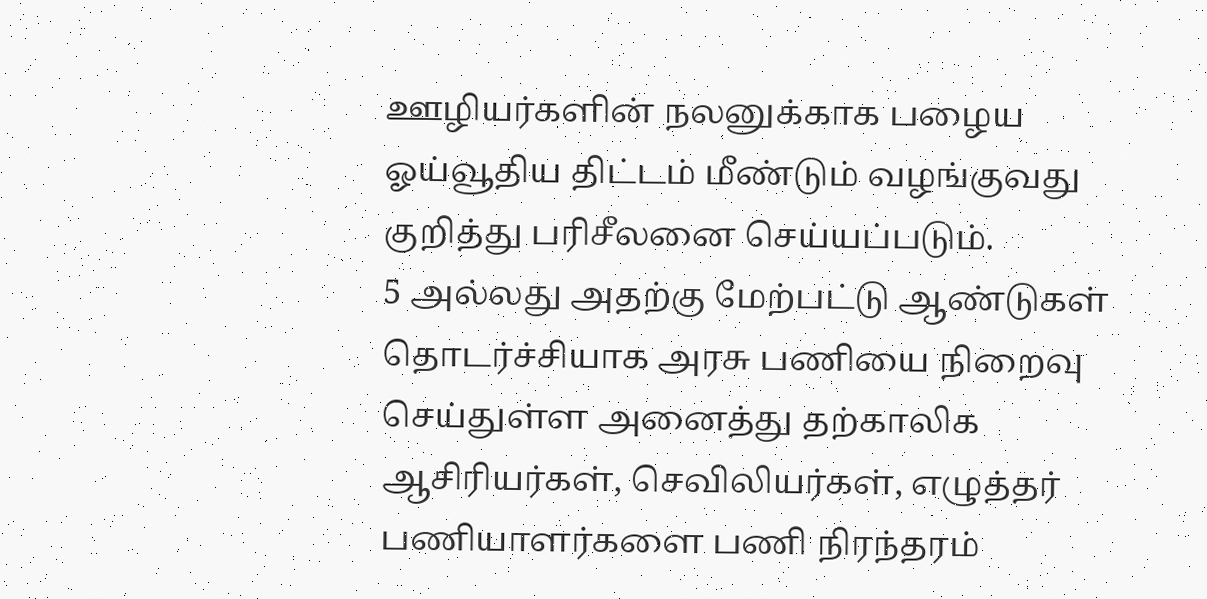ஊழியர்களின் நலனுக்காக பழைய ஓய்வூதிய திட்டம் மீண்டும் வழங்குவது குறித்து பரிசீலனை செய்யப்படும்.
5 அல்லது அதற்கு மேற்பட்டு ஆண்டுகள் தொடர்ச்சியாக அரசு பணியை நிறைவு செய்துள்ள அனைத்து தற்காலிக ஆசிரியர்கள், செவிலியர்கள், எழுத்தர் பணியாளர்களை பணி நிரந்தரம்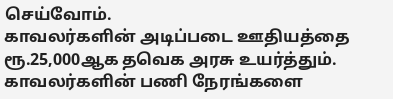செய்வோம்.
காவலர்களின் அடிப்படை ஊதியத்தை ரூ.25,000ஆக தவெக அரசு உயர்த்தும். காவலர்களின் பணி நேரங்களை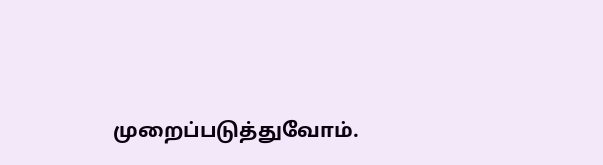முறைப்படுத்துவோம்.